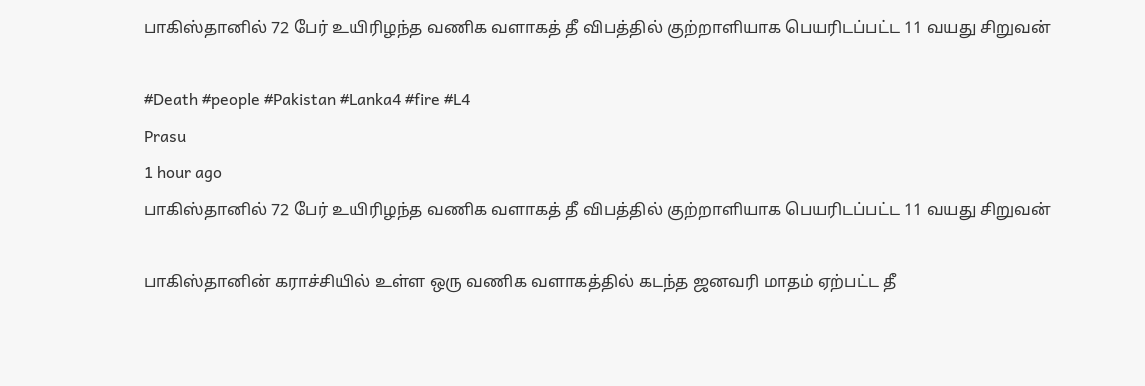பாகிஸ்தானில் 72 பேர் உயிரிழந்த வணிக வளாகத் தீ விபத்தில் குற்றாளியாக பெயரிடப்பட்ட 11 வயது சிறுவன்

#Death #people #Pakistan #Lanka4 #fire #L4
Prasu
1 hour ago
பாகிஸ்தானில் 72 பேர் உயிரிழந்த வணிக வளாகத் தீ விபத்தில் குற்றாளியாக பெயரிடப்பட்ட 11 வயது சிறுவன்

பாகிஸ்தானின் கராச்சியில் உள்ள ஒரு வணிக வளாகத்தில் கடந்த ஜனவரி மாதம் ஏற்பட்ட தீ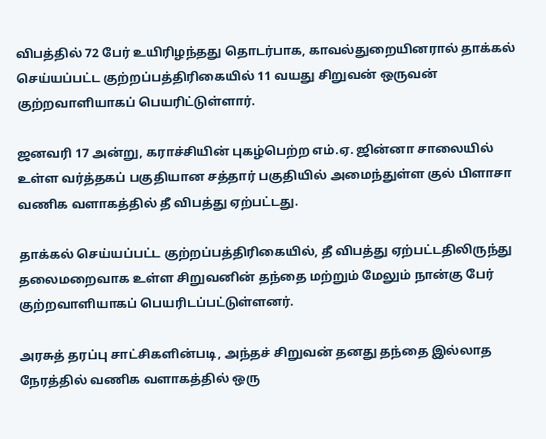விபத்தில் 72 பேர் உயிரிழந்தது தொடர்பாக, காவல்துறையினரால் தாக்கல் செய்யப்பட்ட குற்றப்பத்திரிகையில் 11 வயது சிறுவன் ஒருவன் குற்றவாளியாகப் பெயரிட்டுள்ளார்.

ஜனவரி 17 அன்று, கராச்சியின் புகழ்பெற்ற எம்.ஏ. ஜின்னா சாலையில் உள்ள வர்த்தகப் பகுதியான சத்தார் பகுதியில் அமைந்துள்ள குல் பிளாசா வணிக வளாகத்தில் தீ விபத்து ஏற்பட்டது.

தாக்கல் செய்யப்பட்ட குற்றப்பத்திரிகையில், தீ விபத்து ஏற்பட்டதிலிருந்து தலைமறைவாக உள்ள சிறுவனின் தந்தை மற்றும் மேலும் நான்கு பேர் குற்றவாளியாகப் பெயரிடப்பட்டுள்ளனர்.

அரசுத் தரப்பு சாட்சிகளின்படி, அந்தச் சிறுவன் தனது தந்தை இல்லாத நேரத்தில் வணிக வளாகத்தில் ஒரு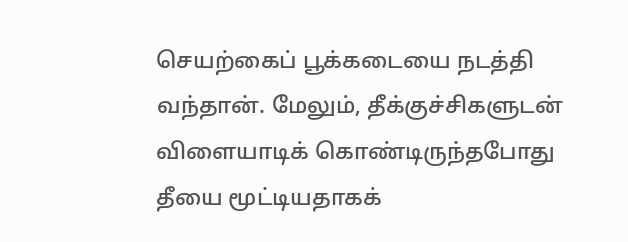செயற்கைப் பூக்கடையை நடத்தி வந்தான். மேலும், தீக்குச்சிகளுடன் விளையாடிக் கொண்டிருந்தபோது தீயை மூட்டியதாகக்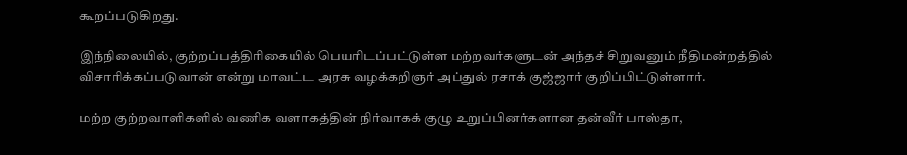கூறப்படுகிறது.

இந்நிலையில், குற்றப்பத்திரிகையில் பெயரிடப்பட்டுள்ள மற்றவர்களுடன் அந்தச் சிறுவனும் நீதிமன்றத்தில் விசாரிக்கப்படுவான் என்று மாவட்ட அரசு வழக்கறிஞர் அப்துல் ரசாக் குஜ்ஜார் குறிப்பிட்டுள்ளார்.

மற்ற குற்றவாளிகளில் வணிக வளாகத்தின் நிர்வாகக் குழு உறுப்பினர்களான தன்வீர் பாஸ்தா,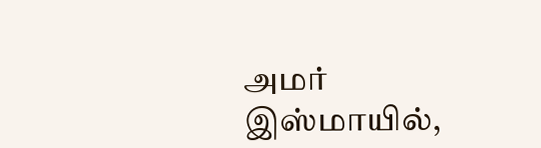அமர் இஸ்மாயில்,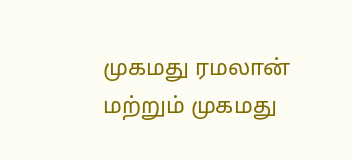முகமது ரமலான் மற்றும் முகமது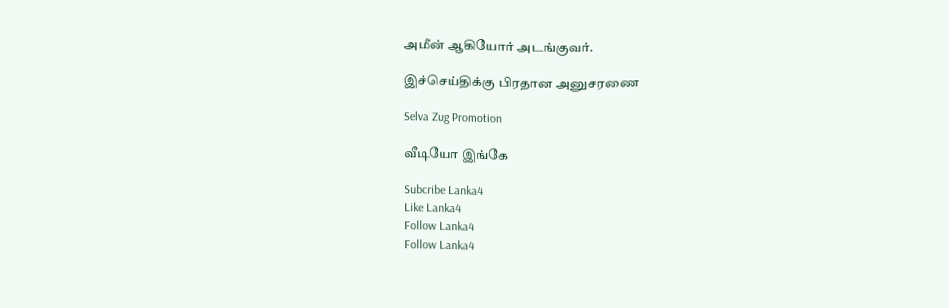அமீன் ஆகியோர் அடங்குவர்.

இச்செய்திக்கு பிரதான அனுசரணை

Selva Zug Promotion

வீடியோ இங்கே

Subcribe Lanka4
Like Lanka4
Follow Lanka4
Follow Lanka4